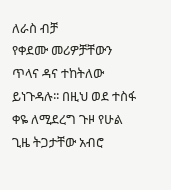ለራስ ብቻ
የቀደሙ መሪዎቻቸውን ጥላና ዳና ተከትለው ይነጉዳሉ፡፡ በዚህ ወደ ተስፋ ቀዬ ለሚደረግ ጉዞ የሁል ጊዜ ትጋታቸው አብሮ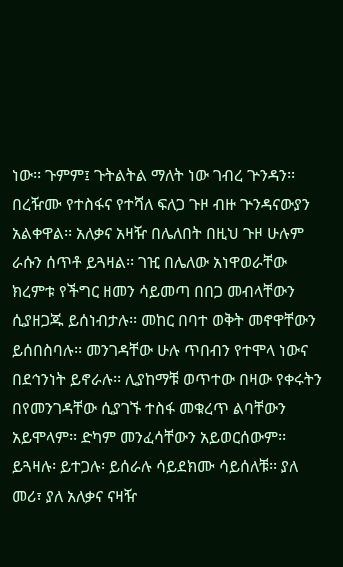ነው፡፡ ጉምም፤ ጉትልትል ማለት ነው ገብረ ጕንዳን፡፡ በረዥሙ የተስፋና የተሻለ ፍለጋ ጉዞ ብዙ ጕንዳናውያን አልቀዋል፡፡ አለቃና አዛዥ በሌለበት በዚህ ጉዞ ሁሉም ራሱን ሰጥቶ ይጓዛል፡፡ ገዢ በሌለው አነዋወራቸው ክረምቱ የችግር ዘመን ሳይመጣ በበጋ መብላቸውን ሲያዘጋጁ ይሰነብታሉ፡፡ መከር በባተ ወቅት መኖዋቸውን ይሰበስባሉ፡፡ መንገዳቸው ሁሉ ጥበብን የተሞላ ነውና በደኅንነት ይኖራሉ፡፡ ሊያከማቹ ወጥተው በዛው የቀሩትን በየመንገዳቸው ሲያገኙ ተስፋ መቁረጥ ልባቸውን አይሞላም፡፡ ድካም መንፈሳቸውን አይወርሰውም፡፡ ይጓዛሉ፡ ይተጋሉ፡ ይሰራሉ ሳይደክሙ ሳይሰለቹ፡፡ ያለ መሪ፣ ያለ አለቃና ናዛዥ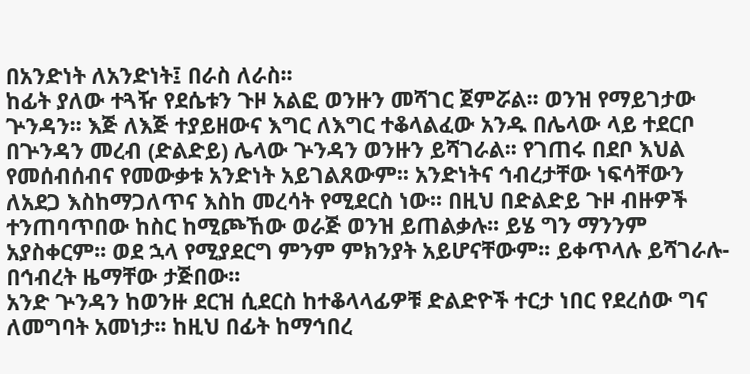በአንድነት ለአንድነት፤ በራስ ለራስ፡፡
ከፊት ያለው ተጓዥ የደሴቱን ጉዞ አልፎ ወንዙን መሻገር ጀምሯል፡፡ ወንዝ የማይገታው ጕንዳን፡፡ እጅ ለእጅ ተያይዘውና እግር ለእግር ተቆላልፈው አንዱ በሌላው ላይ ተደርቦ በጕንዳን መረብ (ድልድይ) ሌላው ጕንዳን ወንዙን ይሻገራል፡፡ የገጠሩ በደቦ እህል የመሰብሰብና የመውቃቱ አንድነት አይገልጸውም፡፡ አንድነትና ኅብረታቸው ነፍሳቸውን ለአደጋ እስከማጋለጥና እስከ መረሳት የሚደርስ ነው፡፡ በዚህ በድልድይ ጉዞ ብዙዎች ተንጠባጥበው ከስር ከሚጮኸው ወራጅ ወንዝ ይጠልቃሉ፡፡ ይሄ ግን ማንንም አያስቀርም፡፡ ወደ ኋላ የሚያደርግ ምንም ምክንያት አይሆናቸውም፡፡ ይቀጥላሉ ይሻገራሉ- በኅብረት ዜማቸው ታጅበው፡፡
አንድ ጕንዳን ከወንዙ ደርዝ ሲደርስ ከተቆላላፊዎቹ ድልድዮች ተርታ ነበር የደረሰው ግና ለመግባት አመነታ፡፡ ከዚህ በፊት ከማኅበረ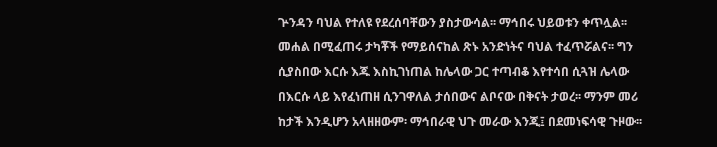ጕንዳን ባህል የተለዩ የደረሰባቸውን ያስታውሳል፡፡ ማኅበሩ ህይወቱን ቀጥሏል፡፡ መሐል በሚፈጠሩ ታካቾች የማይሰናከል ጽኑ አንድነትና ባህል ተፈጥሯልና፡፡ ግን ሲያስበው እርሱ እጁ እስኪገነጠል ከሌላው ጋር ተጣብቆ እየተሳበ ሲጓዝ ሌላው በእርሱ ላይ እየፈነጠዘ ሲንገዋለል ታሰበውና ልቦናው በቅናት ታወረ፡፡ ማንም መሪ ከታች እንዲሆን አላዘዘውም፡ ማኅበራዊ ህጉ መራው እንጂ፤ በደመነፍሳዊ ጉዞው፡፡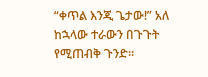“ቀጥል እንጂ ጌታው!” አለ ከኋላው ተራውን በጉጉት የሚጠብቅ ጉንድ፡፡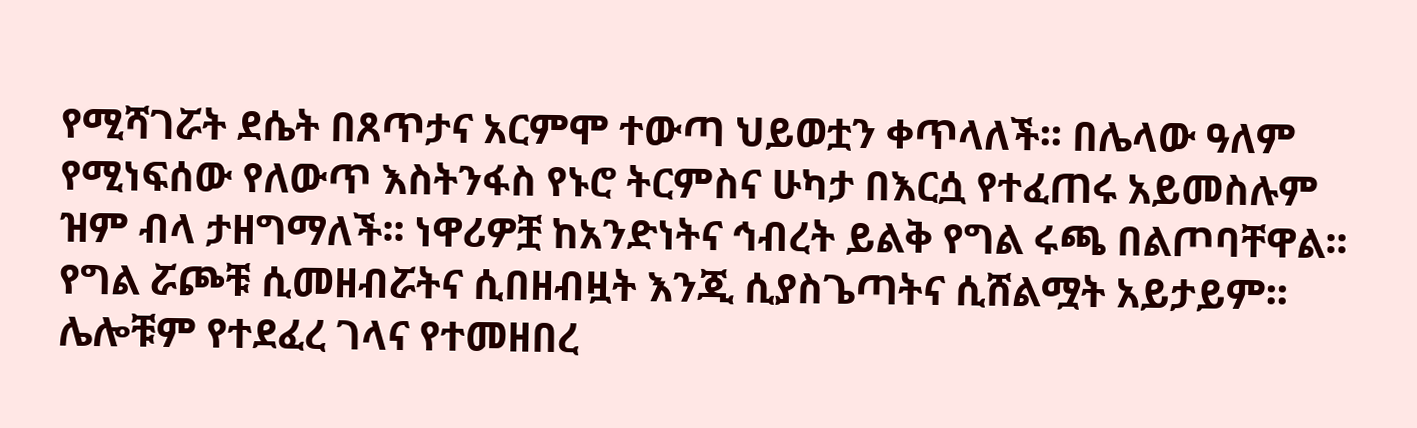የሚሻገሯት ደሴት በጸጥታና አርምሞ ተውጣ ህይወቷን ቀጥላለች፡፡ በሌላው ዓለም የሚነፍሰው የለውጥ እስትንፋስ የኑሮ ትርምስና ሁካታ በእርሷ የተፈጠሩ አይመስሉም ዝም ብላ ታዘግማለች፡፡ ነዋሪዎቿ ከአንድነትና ኅብረት ይልቅ የግል ሩጫ በልጦባቸዋል፡፡ የግል ሯጮቹ ሲመዘብሯትና ሲበዘብዟት እንጂ ሲያስጌጣትና ሲሸልሟት አይታይም፡፡ ሌሎቹም የተደፈረ ገላና የተመዘበረ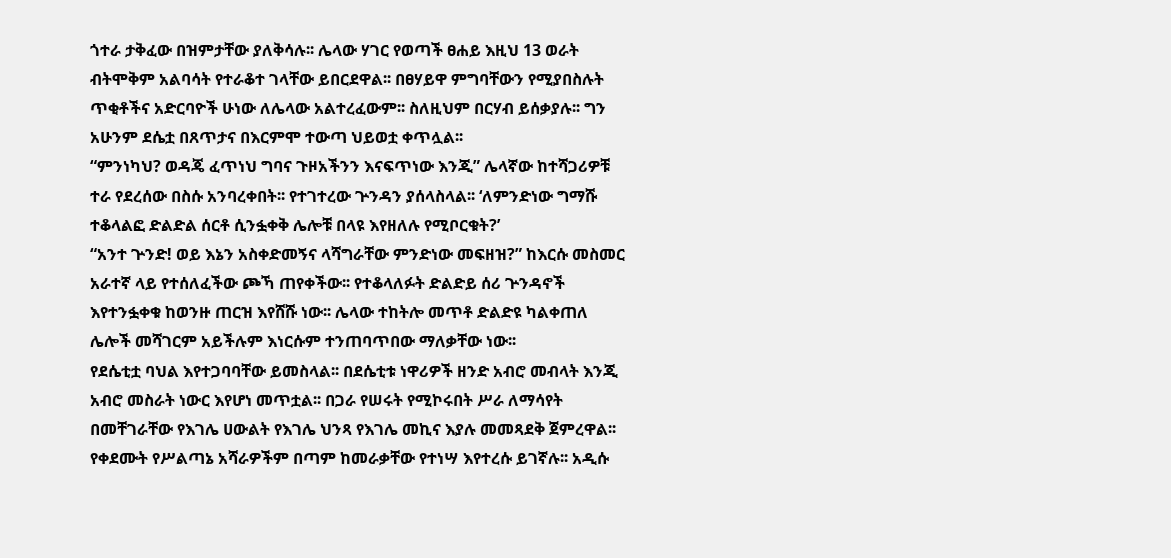ጎተራ ታቅፈው በዝምታቸው ያለቅሳሉ፡፡ ሌላው ሃገር የወጣች ፀሐይ እዚህ 13 ወራት ብትሞቅም አልባሳት የተራቆተ ገላቸው ይበርደዋል፡፡ በፀሃይዋ ምግባቸውን የሚያበስሉት ጥቂቶችና አድርባዮች ሁነው ለሌላው አልተረፈውም፡፡ ስለዚህም በርሃብ ይሰቃያሉ፡፡ ግን አሁንም ደሴቷ በጸጥታና በእርምሞ ተውጣ ህይወቷ ቀጥሏል፡፡
“ምንነካህ? ወዳጄ ፈጥነህ ግባና ጉዞአችንን እናፍጥነው እንጂ” ሌላኛው ከተሻጋሪዎቹ ተራ የደረሰው በስሱ አንባረቀበት፡፡ የተገተረው ጕንዳን ያሰላስላል፡፡ ‘ለምንድነው ግማሹ ተቆላልፎ ድልድል ሰርቶ ሲንፏቀቅ ሌሎቹ በላዩ እየዘለሉ የሚቦርቁት?’
“አንተ ጕንድ! ወይ እኔን አስቀድመኝና ላሻግራቸው ምንድነው መፍዘዝ?” ከእርሱ መስመር አራተኛ ላይ የተሰለፈችው ጮኻ ጠየቀችው፡፡ የተቆላለፉት ድልድይ ሰሪ ጕንዳኖች እየተንፏቀቁ ከወንዙ ጠርዝ እየሸሹ ነው፡፡ ሌላው ተከትሎ መጥቶ ድልድዩ ካልቀጠለ ሌሎች መሻገርም አይችሉም እነርሱም ተንጠባጥበው ማለቃቸው ነው፡፡
የደሴቲቷ ባህል እየተጋባባቸው ይመስላል፡፡ በደሴቲቱ ነዋሪዎች ዘንድ አብሮ መብላት እንጂ አብሮ መስራት ነውር እየሆነ መጥቷል፡፡ በጋራ የሠሩት የሚኮሩበት ሥራ ለማሳየት በመቸገራቸው የእገሌ ሀውልት የእገሌ ህንጻ የእገሌ መኪና እያሉ መመጻደቅ ጀምረዋል፡፡ የቀደሙት የሥልጣኔ አሻራዎችም በጣም ከመራቃቸው የተነሣ እየተረሱ ይገኛሉ፡፡ አዲሱ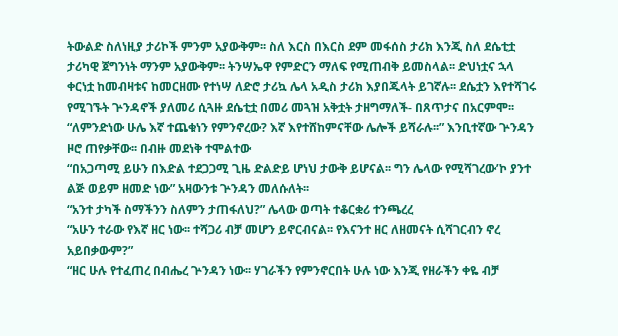ትውልድ ስለነዚያ ታሪኮች ምንም አያውቅም፡፡ ስለ እርስ በእርስ ደም መፋሰስ ታሪክ እንጂ ስለ ደሴቲቷ ታሪካዊ ጀግንነት ማንም አያውቅም፡፡ ትንሣኤዋ የምድርን ማለፍ የሚጠብቅ ይመስላል፡፡ ድህነቷና ኋላ ቀርነቷ ከመብዛቱና ከመርዘሙ የተነሣ ለድሮ ታሪኳ ሌላ አዲስ ታሪክ እያበጁላት ይገኛሉ፡፡ ደሴቷን እየተሻገሩ የሚገኙት ጕንዳኖች ያለመሪ ሲጓዙ ደሴቲቷ በመሪ መጓዝ አቅቷት ታዘግማለች- በጸጥታና በአርምሞ፡፡
“ለምንድነው ሁሌ እኛ ተጨቁነን የምንኖረው? እኛ እየተሸከምናቸው ሌሎች ይሻራሉ፡፡” እንቢተኛው ጕንዳን ዞሮ ጠየቃቸው፡፡ በብዙ መደነቅ ተሞልተው
“በአጋጣሚ ይሁን በእድል ተደጋጋሚ ጊዜ ድልድይ ሆነህ ታውቅ ይሆናል፡፡ ግን ሌላው የሚሻገረው’ኮ ያንተ ልጅ ወይም ዘመድ ነው” አዛውንቱ ጕንዳን መለሱለት፡፡
“አንተ ታካች ስማችንን ስለምን ታጠፋለህ?” ሌላው ወጣት ተቆርቋሪ ተንጫረረ
“አሁን ተራው የእኛ ዘር ነው፡፡ ተሻጋሪ ብቻ መሆን ይኖርብናል፡፡ የእናንተ ዘር ለዘመናት ሲሻገርብን ኖረ አይበቃውም?”
“ዘር ሁሉ የተፈጠረ በብሔረ ጕንዳን ነው፡፡ ሃገራችን የምንኖርበት ሁሉ ነው እንጂ የዘራችን ቀዬ ብቻ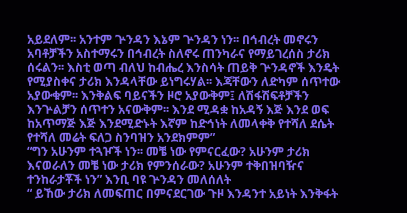አይደለም፡፡ አንተም ጕንዳን እኔም ጕንዳን ነን፡፡ በኅብረት መኖሩን አባቶቻችን አስተማሩን በኅብረት ስለኖሩ ጠንካራና የማይገረሰስ ታሪክ ሰሩልን፡፡ እስቲ ወጣ ብለህ ከብሔረ እንስሳት ጠይቅ ጕንዳኖች እንዴት የሚያስቀና ታሪክ እንዳላቸው ይነግሩሃል፡፡ እጃቸውን ለድካም ሰጥተው አያውቁም፡፡ እንቅልፍ ባይናችን ዞሮ አያውቅም፤ ለሽፋሽፍቶቻችን እንጕልቻን ሰጥተን አናውቅም፡፡ እንደ ሚዳቋ ከአዳኝ እጅ እንደ ወፍ ከአጥማጅ እጅ እንደሚድኑት እኛም ከድኅነት ለመላቀቅ የተሻለ ደሴት የተሻለ መሬት ፍለጋ ስንባዝን አንደክምም”
“ግን አሁንም ተጓዦች ነን፡፡ መቼ ነው የምናርፈው? አሁንም ታሪክ እናወራለን መቼ ነው ታሪክ የምንሰራው? አሁንም ተቅበዝባዥና ተንከራታቾች ነን” እንቢ ባዩ ጕንዳን መለሰለት
“ ይኸው ታሪክ ለመፍጠር በምናደርገው ጉዞ እንዳንተ አይነት እንቅፋት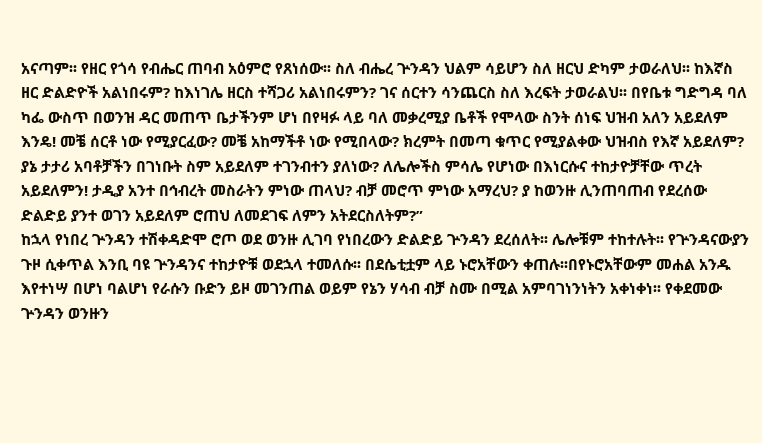አናጣም፡፡ የዘር የጎሳ የብሔር ጠባብ አዕምሮ የጸነሰው፡፡ ስለ ብሔረ ጕንዳን ህልም ሳይሆን ስለ ዘርህ ድካም ታወራለህ፡፡ ከእኛስ ዘር ድልድዮች አልነበሩም? ከእነገሌ ዘርስ ተሻጋሪ አልነበሩምን? ገና ሰርተን ሳንጨርስ ስለ እረፍት ታወራልህ፡፡ በየቤቱ ግድግዳ ባለ ካፌ ውስጥ በወንዝ ዳር መጠጥ ቤታችንም ሆነ በየዛፉ ላይ ባለ መቃረሚያ ቤቶች የሞላው ስንት ሰነፍ ህዝብ አለን አይደለም እንዴ! መቼ ሰርቶ ነው የሚያርፈው? መቼ አከማችቶ ነው የሚበላው? ክረምት በመጣ ቁጥር የሚያልቀው ህዝብስ የእኛ አይደለም? ያኔ ታታሪ አባቶቻችን በገነቡት ስም አይደለም ተገንብተን ያለነው? ለሌሎችስ ምሳሌ የሆነው በእነርሱና ተከታዮቻቸው ጥረት አይደለምን! ታዲያ አንተ በኅብረት መስራትን ምነው ጠላህ? ብቻ መሮጥ ምነው አማረህ? ያ ከወንዙ ሊንጠባጠብ የደረሰው ድልድይ ያንተ ወገን አይደለም ሮጠህ ለመደገፍ ለምን አትደርስለትም?”
ከኋላ የነበረ ጕንዳን ተሽቀዳድሞ ሮጦ ወደ ወንዙ ሊገባ የነበረውን ድልድይ ጕንዳን ደረሰለት፡፡ ሌሎቹም ተከተሉት፡፡ የጕንዳናውያን ጉዞ ሲቀጥል እንቢ ባዩ ጕንዳንና ተከታዮቹ ወደኋላ ተመለሱ፡፡ በደሴቲቷም ላይ ኑሮአቸውን ቀጠሉ፡፡በየኑሮአቸውም መሐል አንዱ እየተነሣ በሆነ ባልሆነ የራሱን ቡድን ይዞ መገንጠል ወይም የኔን ሃሳብ ብቻ ስሙ በሚል አምባገነንነትን አቀነቀነ፡፡ የቀደመው ጕንዳን ወንዙን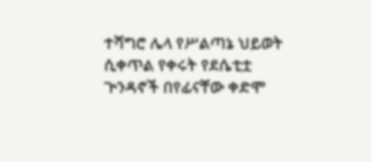ተሻግሮ ሌላ የሥልጣኔ ህይወት ሲቀጥል የቀሩት የደሴቲቷ ጕንዳኖች በየፊናቸው ቀድሞ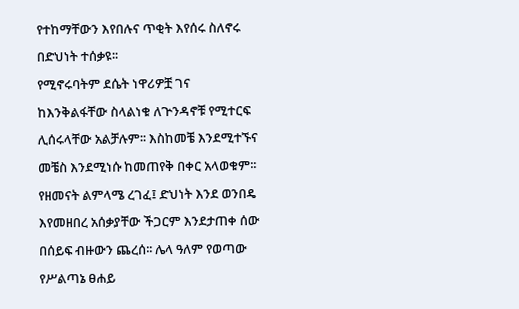የተከማቸውን እየበሉና ጥቂት እየሰሩ ስለኖሩ በድህነት ተሰቃዩ፡፡
የሚኖሩባትም ደሴት ነዋሪዎቿ ገና ከእንቅልፋቸው ስላልነቁ ለጕንዳኖቹ የሚተርፍ ሊሰሩላቸው አልቻሉም፡፡ እስከመቼ እንደሚተኙና መቼስ እንደሚነሱ ከመጠየቅ በቀር አላወቁም፡፡ የዘመናት ልምላሜ ረገፈ፤ ድህነት እንደ ወንበዴ እየመዘበረ አሰቃያቸው ችጋርም እንደታጠቀ ሰው በሰይፍ ብዙውን ጨረሰ፡፡ ሌላ ዓለም የወጣው የሥልጣኔ ፀሐይ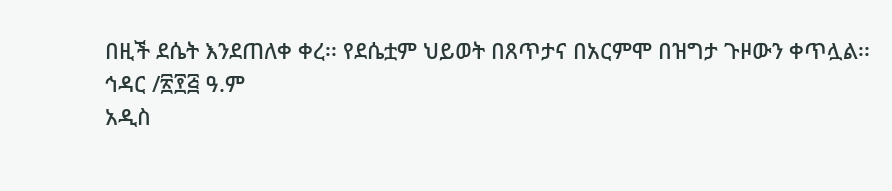በዚች ደሴት እንደጠለቀ ቀረ፡፡ የደሴቷም ህይወት በጸጥታና በአርምሞ በዝግታ ጉዞውን ቀጥሏል፡፡
ኅዳር /፳፻፭ ዓ.ም
አዲስ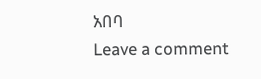አበባ
Leave a comment